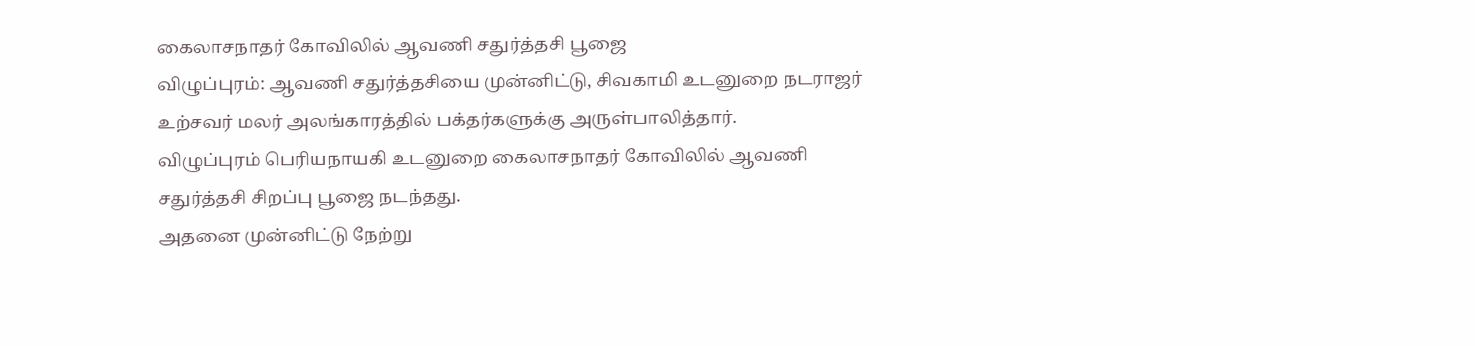கைலாசநாதர் கோவிலில் ஆவணி சதுர்த்தசி பூஜை
விழுப்புரம்: ஆவணி சதுர்த்தசியை முன்னிட்டு, சிவகாமி உடனுறை நடராஜர் உற்சவர் மலர் அலங்காரத்தில் பக்தர்களுக்கு அருள்பாலித்தார்.
விழுப்புரம் பெரியநாயகி உடனுறை கைலாசநாதர் கோவிலில் ஆவணி சதுர்த்தசி சிறப்பு பூஜை நடந்தது.
அதனை முன்னிட்டு நேற்று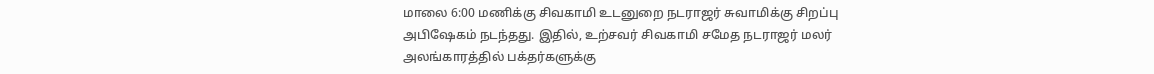மாலை 6:00 மணிக்கு சிவகாமி உடனுறை நடராஜர் சுவாமிக்கு சிறப்பு அபிஷேகம் நடந்தது. இதில், உற்சவர் சிவகாமி சமேத நடராஜர் மலர் அலங்காரத்தில் பக்தர்களுக்கு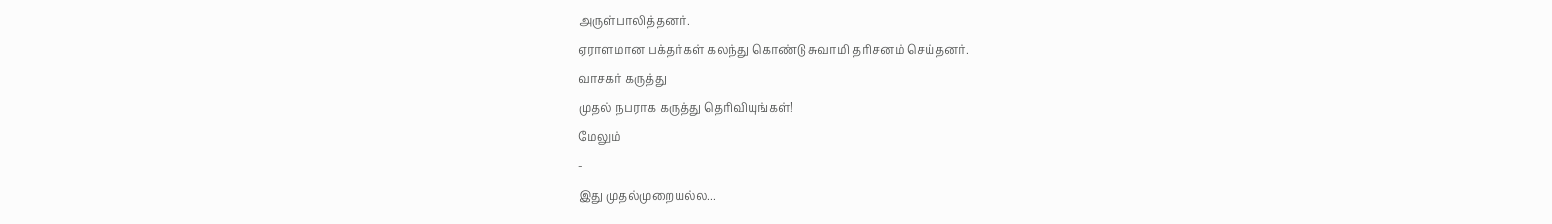அருள்பாலித்தனர்.
ஏராளமான பக்தர்கள் கலந்து கொண்டு சுவாமி தரிசனம் செய்தனர்.
வாசகர் கருத்து
முதல் நபராக கருத்து தெரிவியுங்கள்!
மேலும்
-
இது முதல்முறையல்ல...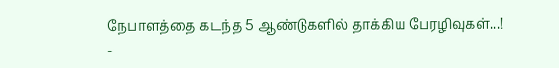நேபாளத்தை கடந்த 5 ஆண்டுகளில் தாக்கிய பேரழிவுகள்...!
-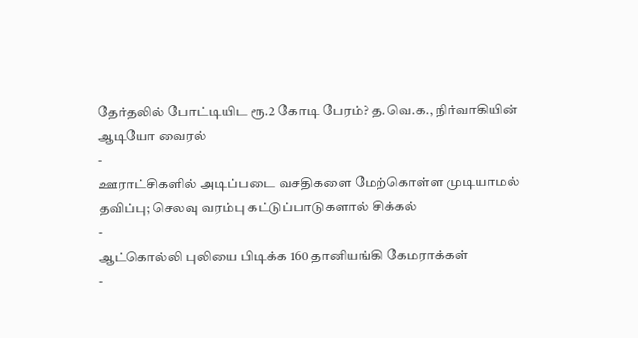தேர்தலில் போட்டியிட ரூ.2 கோடி பேரம்? த.வெ.க., நிர்வாகியின் ஆடியோ வைரல்
-
ஊராட்சிகளில் அடிப்படை வசதிகளை மேற்கொள்ள முடியாமல் தவிப்பு; செலவு வரம்பு கட்டுப்பாடுகளால் சிக்கல்
-
ஆட்கொல்லி புலியை பிடிக்க 160 தானியங்கி கேமராக்கள்
-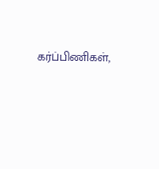கர்ப்பிணிகள்,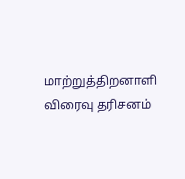மாற்றுத்திறனாளி விரைவு தரிசனம்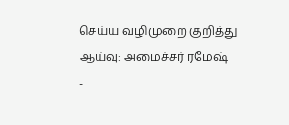செய்ய வழிமுறை குறித்து ஆய்வு: அமைச்சர் ரமேஷ்
-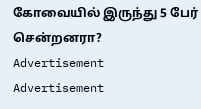கோவையில் இருந்து 5 பேர் சென்றனரா?
Advertisement
Advertisement